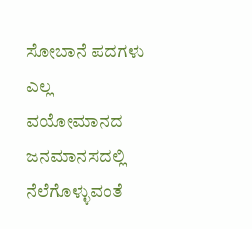ಸೋಬಾನೆ ಪದಗಳು ಎಲ್ಲ ವಯೋಮಾನದ ಜನಮಾನಸದಲ್ಲಿ ನೆಲೆಗೊಳ್ಳುವಂತೆ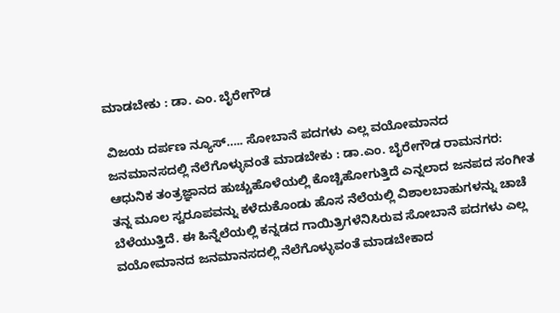ಮಾಡಬೇಕು : ಡಾ. ಎಂ. ಬೈರೇಗೌಡ

ವಿಜಯ ದರ್ಪಣ ನ್ಯೂಸ್….. ಸೋಬಾನೆ ಪದಗಳು ಎಲ್ಲ ವಯೋಮಾನದ ಜನಮಾನಸದಲ್ಲಿ ನೆಲೆಗೊಳ್ಳುವಂತೆ ಮಾಡಬೇಕು : ಡಾ.ಎಂ. ಬೈರೇಗೌಡ ರಾಮನಗರ: ಆಧುನಿಕ ತಂತ್ರಜ್ಞಾನದ ಹುಚ್ಚುಹೊಳೆಯಲ್ಲಿ ಕೊಚ್ಚಿಹೋಗುತ್ತಿದೆ ಎನ್ನಲಾದ ಜನಪದ ಸಂಗೀತ ತನ್ನ ಮೂಲ ಸ್ವರೂಪವನ್ನು ಕಳೆದುಕೊಂಡು ಹೊಸ ನೆಲೆಯಲ್ಲಿ ವಿಶಾಲಬಾಹುಗಳನ್ನು ಚಾಚೆ ಬೆಳೆಯುತ್ತಿದೆ. ಈ ಹಿನ್ನೆಲೆಯಲ್ಲಿ ಕನ್ನಡದ ಗಾಯಿತ್ರಿಗಳೆನಿಸಿರುವ ಸೋಬಾನೆ ಪದಗಳು ಎಲ್ಲ ವಯೋಮಾನದ ಜನಮಾನಸದಲ್ಲಿ ನೆಲೆಗೊಳ್ಳುವಂತೆ ಮಾಡಬೇಕಾದ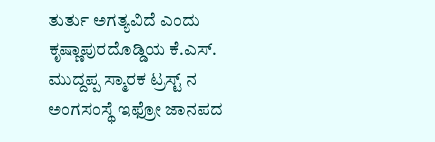ತುರ್ತು ಅಗತ್ಯವಿದೆ ಎಂದು ಕೃಷ್ಣಾಪುರದೊಡ್ಡಿಯ ಕೆ.ಎಸ್. ಮುದ್ದಪ್ಪ ಸ್ಮಾರಕ ಟ್ರಸ್ಟ್ ನ ಅಂಗಸಂಸ್ಥೆ ಇಫ್ರೋ ಜಾನಪದ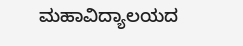ಮಹಾವಿದ್ಯಾಲಯದ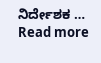ನಿರ್ದೇಶಕ … Read more